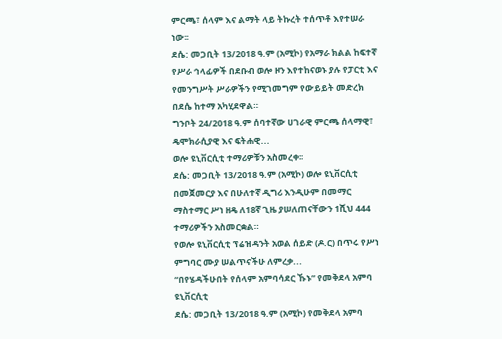ምርጫ፣ ሰላም እና ልማት ላይ ትኩረት ተሰጥቶ እየተሠራ ነው፡፡
ደሴ: መጋቢት 13/2018 ዓ.ም (አሚኮ) የአማራ ክልል ከፍተኛ የሥራ ኅላፊዎች በደቡብ ወሎ ዞን እየተከናወኑ ያሉ የፓርቲ እና የመንግሥት ሥራዎችን የሚገመግም የውይይት መድረክ በደሴ ከተማ አካሂደዋል።
ግንቦት 24/2018 ዓ.ም ሰባተኛው ሀገራዊ ምርጫ ሰላማዊ፣ ዴሞክራሲያዊ እና ፍትሐዊ...
ወሎ ዩኒቨርሲቲ ተማሪዎቹን አስመረቀ፡፡
ደሴ: መጋቢት 13/2018 ዓ.ም (አሚኮ) ወሎ ዩኒቨርሲቲ በመጀመርያ እና በሁለተኛ ዲግሪ እንዲሁም በመማር ማስተማር ሥነ ዘዴ ለ18ኛ ጊዜ ያሠለጠናቸውን 1ሺህ 444 ተማሪዎችን አስመርቋል።
የወሎ ዩኒቨርሲቲ ፕሬዝዳንት አወል ሰይድ (ዶ.ር) በጥሩ የሥነ ምግባር ሙያ ሠልጥናችሁ ለምረቃ...
“በየሄዳችሁበት የሰላም አምባሳደር ኹኑ” የመቅደላ አምባ ዩኒቨርሲቲ
ደሴ: መጋቢት 13/2018 ዓ.ም (አሚኮ) የመቅደላ አምባ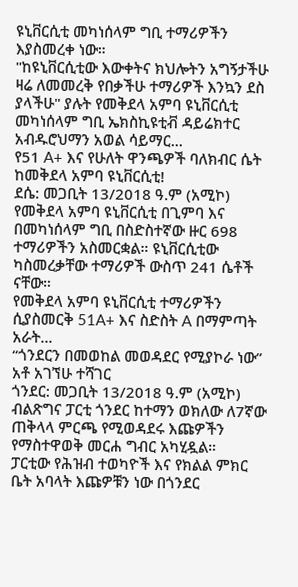ዩኒቨርሲቲ መካነሰላም ግቢ ተማሪዎችን እያስመረቀ ነው።
"ከዩኒቨርሲቲው እውቀትና ክህሎትን አግኝታችሁ ዛሬ ለመመረቅ የበቃችሁ ተማሪዎች እንኳን ደስ ያላችሁ" ያሉት የመቅደላ አምባ ዩኒቨርሲቲ መካነሰላም ግቢ ኤክስኪዩቲቭ ዳይሬክተር አብዱሮህማን አወል ሳይማር...
የ51 A+ እና የሁለት ዋንጫዎች ባለክብር ሴት ከመቅደላ አምባ ዩኒቨርሲቲ!
ደሴ: መጋቢት 13/2018 ዓ.ም (አሚኮ) የመቅደላ አምባ ዩኒቨርሲቲ በጊምባ እና በመካነሰላም ግቢ በስድስተኛው ዙር 698 ተማሪዎችን አስመርቋል። ዩኒቨርሲቲው ካስመረቃቸው ተማሪዎች ውስጥ 241 ሴቶች ናቸው።
የመቅደላ አምባ ዩኒቨርሲቲ ተማሪዎችን ሲያስመርቅ 51A+ እና ስድስት A በማምጣት አራት...
“ጎንደርን በመወከል መወዳደር የሚያኮራ ነው” አቶ አገኘሁ ተሻገር
ጎንደር: መጋቢት 13/2018 ዓ.ም (አሚኮ) ብልጽግና ፓርቲ ጎንደር ከተማን ወክለው ለ7ኛው ጠቅላላ ምርጫ የሚወዳደሩ እጩዎችን የማስተዋወቅ መርሐ ግብር አካሂዷል።
ፓርቲው የሕዝብ ተወካዮች እና የክልል ምክር ቤት አባላት እጩዎቹን ነው በጎንደር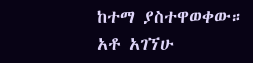ከተማ ያስተዋወቀው።
አቶ አገኘሁ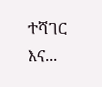ተሻገር እና...